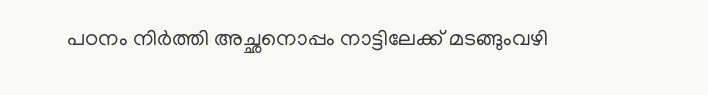പഠനം നിർത്തി അച്ഛനൊപ്പം നാട്ടിലേക്ക് മടങ്ങുംവഴി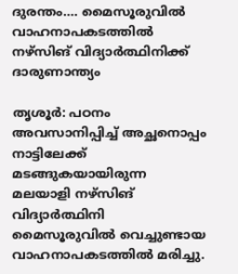ദുരന്തം…. മൈസൂരുവിൽ വാഹനാപകടത്തിൽ നഴ്സിങ് വിദ്യാർത്ഥിനിക്ക് ദാരുണാന്ത്യം

തൃശൂർ: പഠനം അവസാനിപ്പിച്ച് അച്ഛനൊപ്പം നാട്ടിലേക്ക് മടങ്ങുകയായിരുന്ന മലയാളി നഴ്സിങ് വിദ്യാർത്ഥിനി മൈസൂരുവിൽ വെച്ചുണ്ടായ വാഹനാപകടത്തിൽ മരിച്ചു.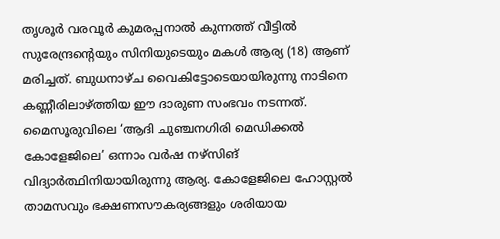തൃശൂർ വരവൂർ കുമരപ്പനാൽ കുന്നത്ത് വീട്ടിൽ സുരേന്ദ്രന്റെയും സിനിയുടെയും മകൾ ആര്യ (18) ആണ് മരിച്ചത്. ബുധനാഴ്ച വൈകിട്ടോടെയായിരുന്നു നാടിനെ കണ്ണീരിലാഴ്ത്തിയ ഈ ദാരുണ സംഭവം നടന്നത്.
മൈസൂരുവിലെ ‘ആദി ചുഞ്ചനഗിരി മെഡിക്കൽ കോളേജിലെ’ ഒന്നാം വർഷ നഴ്സിങ് വിദ്യാർത്ഥിനിയായിരുന്നു ആര്യ. കോളേജിലെ ഹോസ്റ്റൽ താമസവും ഭക്ഷണസൗകര്യങ്ങളും ശരിയായ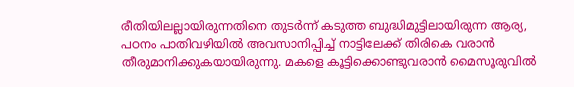രീതിയിലല്ലായിരുന്നതിനെ തുടർന്ന് കടുത്ത ബുദ്ധിമുട്ടിലായിരുന്ന ആര്യ, പഠനം പാതിവഴിയിൽ അവസാനിപ്പിച്ച് നാട്ടിലേക്ക് തിരികെ വരാൻ തീരുമാനിക്കുകയായിരുന്നു. മകളെ കൂട്ടിക്കൊണ്ടുവരാൻ മൈസൂരുവിൽ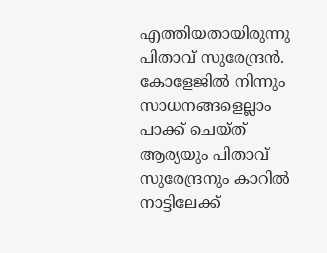എത്തിയതായിരുന്നു പിതാവ് സുരേന്ദ്രൻ. കോളേജിൽ നിന്നും സാധനങ്ങളെല്ലാം പാക്ക് ചെയ്ത് ആര്യയും പിതാവ് സുരേന്ദ്രനും കാറിൽ നാട്ടിലേക്ക്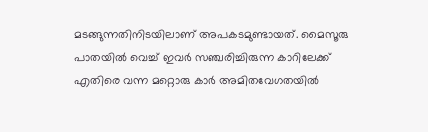മടങ്ങുന്നതിനിടയിലാണ് അപകടമുണ്ടായത്. മൈസൂരു പാതയിൽ വെച്ച് ഇവർ സഞ്ചരിച്ചിരുന്ന കാറിലേക്ക് എതിരെ വന്ന മറ്റൊരു കാർ അമിതവേഗതയിൽ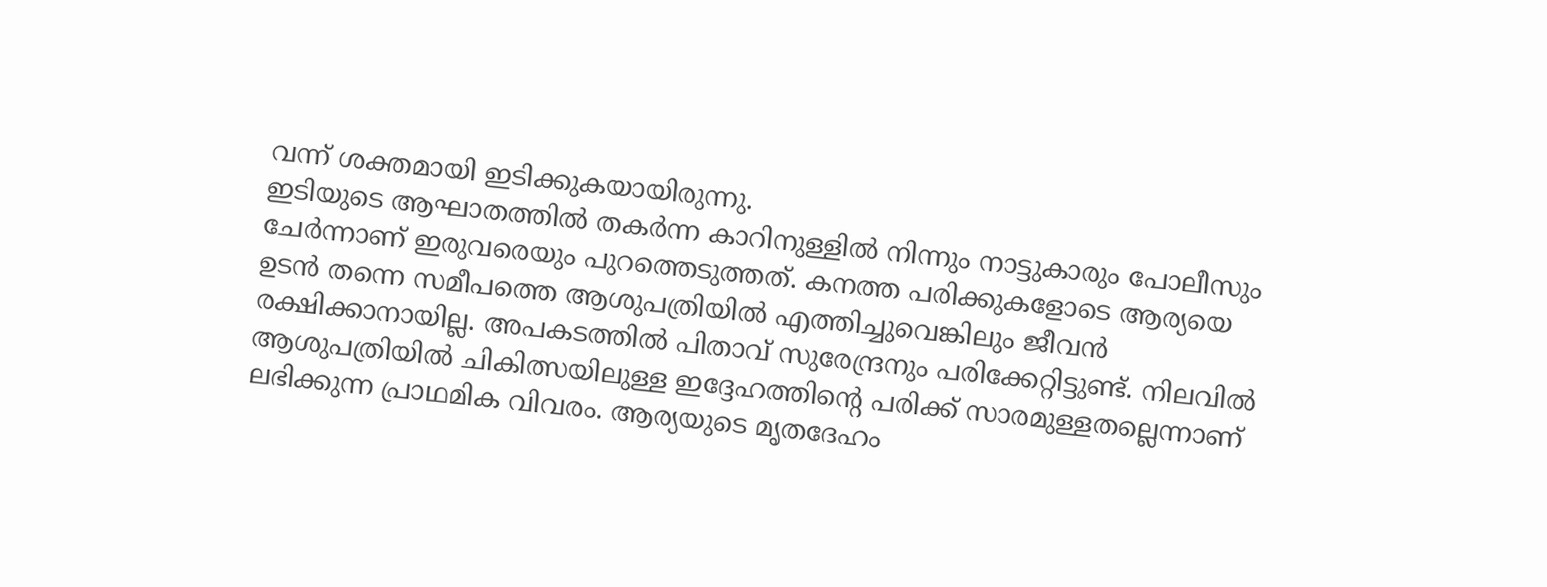വന്ന് ശക്തമായി ഇടിക്കുകയായിരുന്നു.
ഇടിയുടെ ആഘാതത്തിൽ തകർന്ന കാറിനുള്ളിൽ നിന്നും നാട്ടുകാരും പോലീസും ചേർന്നാണ് ഇരുവരെയും പുറത്തെടുത്തത്. കനത്ത പരിക്കുകളോടെ ആര്യയെ ഉടൻ തന്നെ സമീപത്തെ ആശുപത്രിയിൽ എത്തിച്ചുവെങ്കിലും ജീവൻ രക്ഷിക്കാനായില്ല. അപകടത്തിൽ പിതാവ് സുരേന്ദ്രനും പരിക്കേറ്റിട്ടുണ്ട്. നിലവിൽ ആശുപത്രിയിൽ ചികിത്സയിലുള്ള ഇദ്ദേഹത്തിന്റെ പരിക്ക് സാരമുള്ളതല്ലെന്നാണ് ലഭിക്കുന്ന പ്രാഥമിക വിവരം. ആര്യയുടെ മൃതദേഹം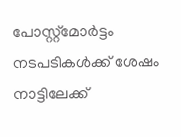പോസ്റ്റ്മോർട്ടം നടപടികൾക്ക് ശേഷം നാട്ടിലേക്ക്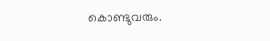കൊണ്ടുവരും.